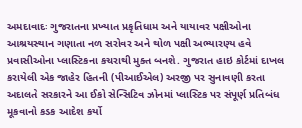અમદાવાદઃ ગુજરાતના પ્રખ્યાત પ્રકૃતિધામ અને યાયાવર પક્ષીઓના આશ્રયસ્થાન ગણાતા નળ સરોવર અને થોળ પક્ષી અભ્યારણ્ય હવે પ્રવાસીઓના પ્લાસ્ટિકના કચરાથી મુક્ત બનશે. ગુજરાત હાઇ કોર્ટમાં દાખલ કરાયેલી એક જાહેર હિતની (પીઆઈએલ) અરજી પર સુનાવણી કરતા અદાલતે સરકારને આ ઈકો સેન્સિટિવ ઝોનમાં પ્લાસ્ટિક પર સંપૂર્ણ પ્રતિબંધ મૂકવાનો કડક આદેશ કર્યો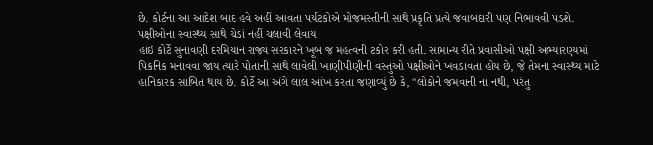છે. કોર્ટના આ આદેશ બાદ હવે અહીં આવતા પર્યટકોએ મોજમસ્તીની સાથે પ્રકૃતિ પ્રત્યે જવાબદારી પણ નિભાવવી પડશે.
પક્ષીઓના સ્વાસ્થ્ય સાથે ચેડાં નહીં ચલાવી લેવાય
હાઇ કોર્ટે સુનાવણી દરમિયાન રાજ્ય સરકારને ખૂબ જ મહત્વની ટકોર કરી હતી. સામાન્ય રીતે પ્રવાસીઓ પક્ષી અભ્યારણ્યમાં પિકનિક મનાવવા જાય ત્યારે પોતાની સાથે લાવેલી ખાણીપીણીની વસ્તુઓ પક્ષીઓને ખવડાવતા હોય છે, જે તેમના સ્વાસ્થ્ય માટે હાનિકારક સાબિત થાય છે. કોર્ટે આ અંગે લાલ આંખ કરતા જણાવ્યું છે કે, "લોકોને જમવાની ના નથી, પરંતુ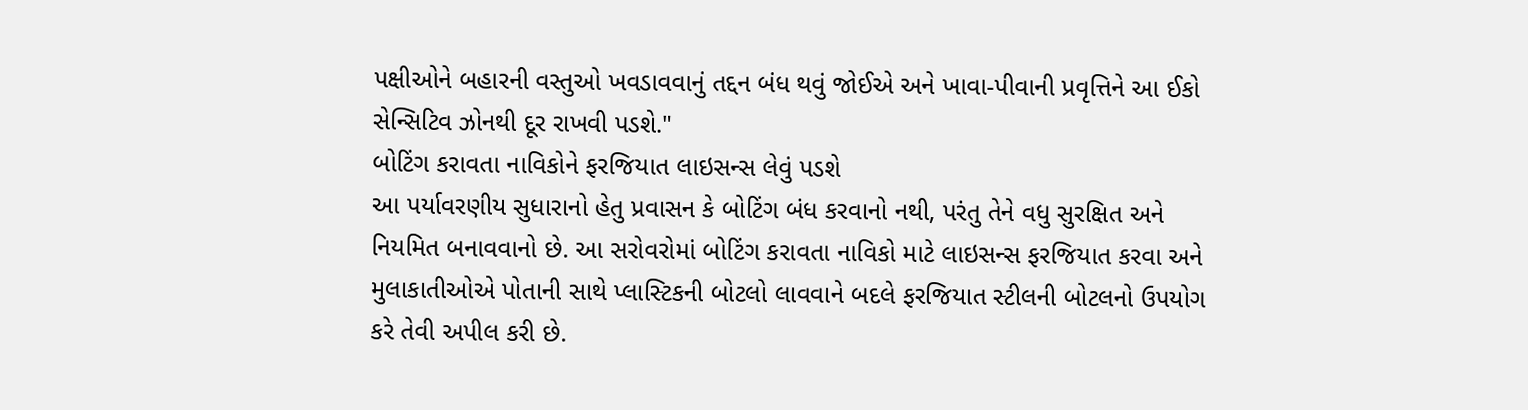પક્ષીઓને બહારની વસ્તુઓ ખવડાવવાનું તદ્દન બંધ થવું જોઈએ અને ખાવા-પીવાની પ્રવૃત્તિને આ ઈકો સેન્સિટિવ ઝોનથી દૂર રાખવી પડશે."
બોટિંગ કરાવતા નાવિકોને ફરજિયાત લાઇસન્સ લેવું પડશે
આ પર્યાવરણીય સુધારાનો હેતુ પ્રવાસન કે બોટિંગ બંધ કરવાનો નથી, પરંતુ તેને વધુ સુરક્ષિત અને નિયમિત બનાવવાનો છે. આ સરોવરોમાં બોટિંગ કરાવતા નાવિકો માટે લાઇસન્સ ફરજિયાત કરવા અને મુલાકાતીઓએ પોતાની સાથે પ્લાસ્ટિકની બોટલો લાવવાને બદલે ફરજિયાત સ્ટીલની બોટલનો ઉપયોગ કરે તેવી અપીલ કરી છે.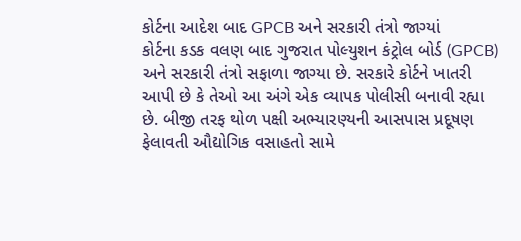કોર્ટના આદેશ બાદ GPCB અને સરકારી તંત્રો જાગ્યાં
કોર્ટના કડક વલણ બાદ ગુજરાત પોલ્યુશન કંટ્રોલ બોર્ડ (GPCB) અને સરકારી તંત્રો સફાળા જાગ્યા છે. સરકારે કોર્ટને ખાતરી આપી છે કે તેઓ આ અંગે એક વ્યાપક પોલીસી બનાવી રહ્યા છે. બીજી તરફ થોળ પક્ષી અભ્યારણ્યની આસપાસ પ્રદૂષણ ફેલાવતી ઔદ્યોગિક વસાહતો સામે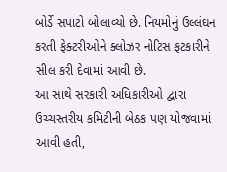બોર્ડે સપાટો બોલાવ્યો છે. નિયમોનું ઉલ્લંઘન કરતી ફેક્ટરીઓને ક્લોઝર નોટિસ ફટકારીને સીલ કરી દેવામાં આવી છે.
આ સાથે સરકારી અધિકારીઓ દ્વારા ઉચ્ચસ્તરીય કમિટીની બેઠક પણ યોજવામાં આવી હતી,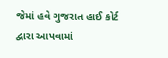જેમાં હવે ગુજરાત હાઈ કોર્ટ દ્વારા આપવામાં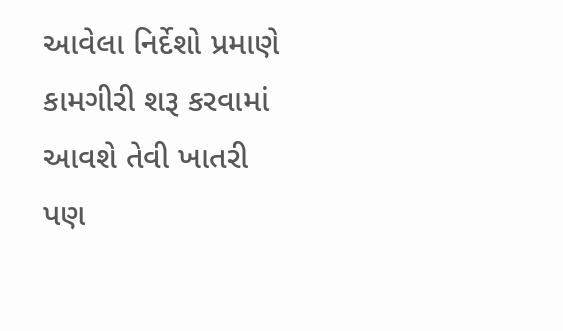આવેલા નિર્દેશો પ્રમાણે કામગીરી શરૂ કરવામાં આવશે તેવી ખાતરી પણ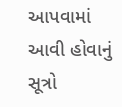આપવામાં આવી હોવાનું સૂત્રો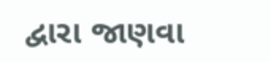દ્વારા જાણવા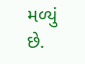મળ્યું છે.